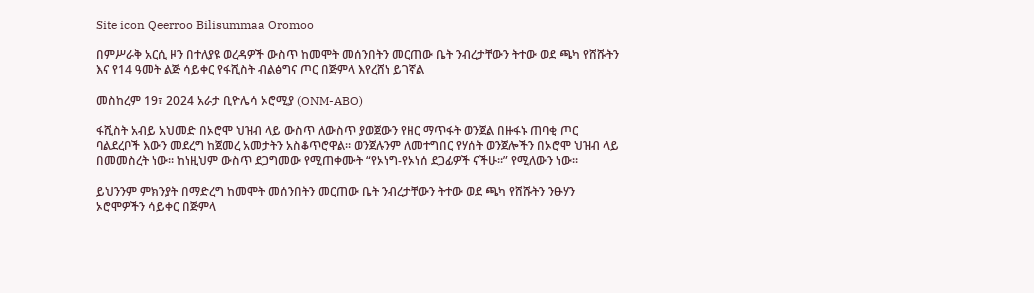Site icon Qeerroo Bilisummaa Oromoo

በምሥራቅ አርሲ ዞን በተለያዩ ወረዳዎች ውስጥ ከመሞት መሰንበትን መርጠው ቤት ንብረታቸውን ትተው ወደ ጫካ የሸሹትን እና የ14 ዓመት ልጅ ሳይቀር የፋሺስት ብልፅግና ጦር በጅምላ እየረሸነ ይገኛል

መስከረም 19፣ 2024 አራታ ቢዮሌሳ ኦሮሚያ (ONM-ABO)

ፋሺስት አብይ አህመድ በኦሮሞ ህዝብ ላይ ውስጥ ለውስጥ ያወጀውን የዘር ማጥፋት ወንጀል በዙፋኑ ጠባቂ ጦር ባልደረቦች እውን መደረግ ከጀመረ አመታትን አስቆጥሮዋል። ወንጀሉንም ለመተግበር የሃሰት ወንጀሎችን በኦሮሞ ህዝብ ላይ በመመስረት ነው። ከነዚህም ውስጥ ደጋግመው የሚጠቀሙት “የኦነግ-የኦነሰ ደጋፊዎች ናችሁ።” የሚለውን ነው።

ይህንንም ምክንያት በማድረግ ከመሞት መሰንበትን መርጠው ቤት ንብረታቸውን ትተው ወደ ጫካ የሸሹትን ንፁሃን ኦሮሞዎችን ሳይቀር በጅምላ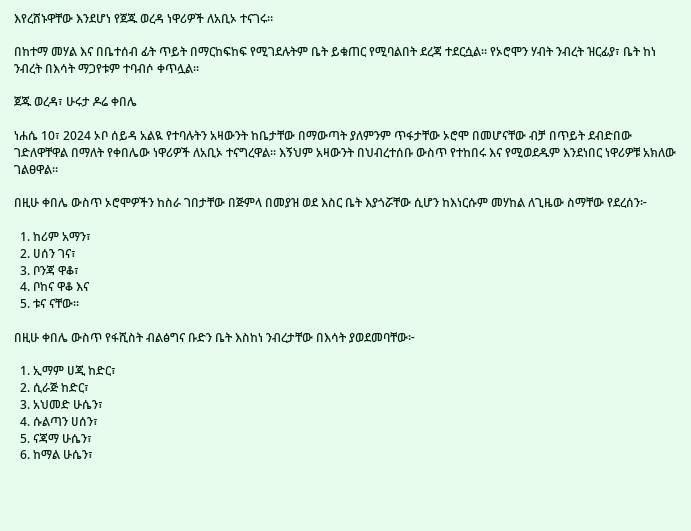እየረሸኑዋቸው እንደሆነ የጀጁ ወረዳ ነዋሪዎች ለአቢኦ ተናገሩ።

በከተማ መሃል እና በቤተሰብ ፊት ጥይት በማርከፍከፍ የሚገደሉትም ቤት ይቁጠር የሚባልበት ደረጃ ተደርሷል። የኦሮሞን ሃብት ንብረት ዝርፊያ፣ ቤት ከነ ንብረት በእሳት ማጋየቱም ተባብሶ ቀጥሏል።

ጀጁ ወረዳ፣ ሁሩታ ዶሬ ቀበሌ

ነሐሴ 10፣ 2024 ኦቦ ሰይዳ አልዪ የተባሉትን አዛውንት ከቤታቸው በማውጣት ያለምንም ጥፋታቸው ኦሮሞ በመሆናቸው ብቻ በጥይት ደብድበው ገድለዋቸዋል በማለት የቀበሌው ነዋሪዎች ለአቢኦ ተናግረዋል። እኝህም አዛውንት በህብረተሰቡ ውስጥ የተከበሩ እና የሚወደዱም እንደነበር ነዋሪዎቹ አክለው ገልፀዋል።

በዚሁ ቀበሌ ውስጥ ኦሮሞዎችን ከስራ ገበታቸው በጅምላ በመያዝ ወደ እስር ቤት እያጎሯቸው ሲሆን ከእነርሱም መሃከል ለጊዜው ስማቸው የደረሰን፦

  1. ከሪም አማን፣
  2. ሀሰን ገና፣
  3. ቦንጃ ዋቆ፣
  4. ቦከና ዋቆ እና
  5. ቱና ናቸው።

በዚሁ ቀበሌ ውስጥ የፋሺስት ብልፅግና ቡድን ቤት እስከነ ንብረታቸው በእሳት ያወደመባቸው፦

  1. ኢማም ሀጂ ከድር፣
  2. ሲራጅ ከድር፣
  3. አህመድ ሁሴን፣
  4. ሱልጣን ሀሰን፣
  5. ናጃማ ሁሴን፣
  6. ከማል ሁሴን፣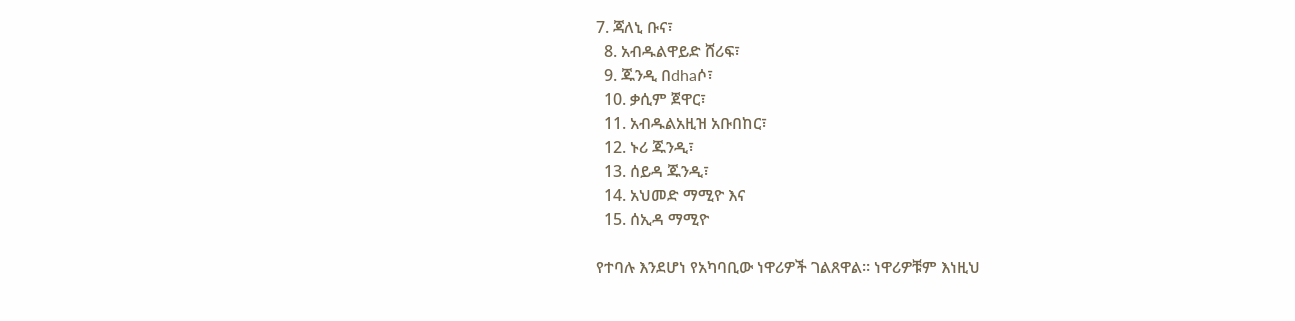7. ጃለኒ ቡና፣
  8. አብዱልዋይድ ሸሪፍ፣
  9. ጁንዲ በdhaሶ፣
  10. ቃሲም ጀዋር፣
  11. አብዱልአዚዝ አቡበከር፣
  12. ኑሪ ጁንዲ፣
  13. ሰይዳ ጁንዲ፣
  14. አህመድ ማሚዮ እና
  15. ሰኢዳ ማሚዮ

የተባሉ እንደሆነ የአካባቢው ነዋሪዎች ገልጸዋል። ነዋሪዎቹም እነዚህ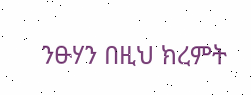ንፁሃን በዚህ ክረምት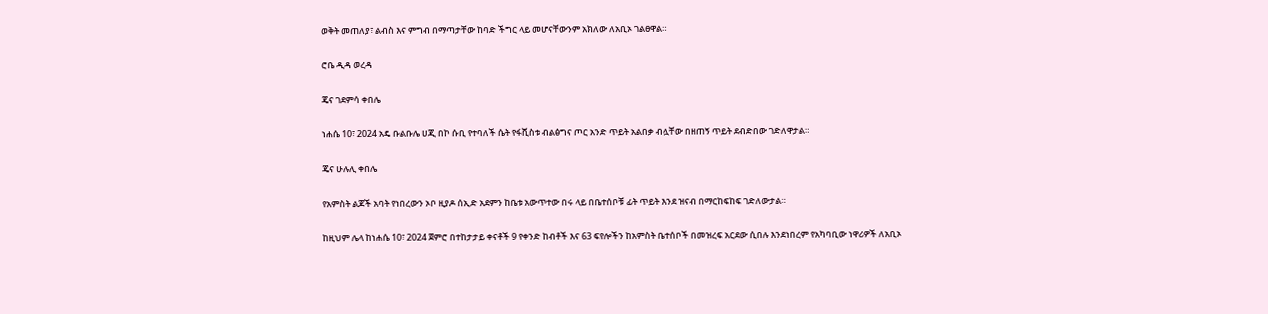ወቅት መጠለያ፣ ልብስ እና ምግብ በማጣታቸው ከባድ ችግር ላይ መሆናቸውንም አክለው ለአቢኦ ገልፀዋል።

ሮቤ ዲዳ ወረዳ

ጄና ገደምሳ ቀበሌ

ነሐሴ 10፣ 2024 አዴ ቡልቡሌ ሀጂ በኮ ሱቢ የተባለች ሴት የፋሺስቱ ብልፅግና ጦር አንድ ጥይት አልበቃ ብሏቸው በዘጠኝ ጥይት ደብድበው ገድለዋታል።

ጄና ሁሉሊ ቀበሌ

የአምስት ልጆች አባት የነበረውን ኦቦ ዚያዶ ሰኢድ አደምን ከቤቱ አውጥተው በሩ ላይ በቤተሰቦቹ ፊት ጥይት እንደ ዝናብ በማርከፍከፍ ገድለውታል።

ከዚህም ሌላ ከነሐሴ 10፣ 2024 ጀምሮ በተከታታይ ቀናቶች 9 የቀንድ ከብቶች እና 63 ፍየሎችን ከአምስት ቤተሰቦች በመዝረፍ አርደው ሲበሉ እንደነበረም የአካባቢው ነዋሪዎች ለአቢኦ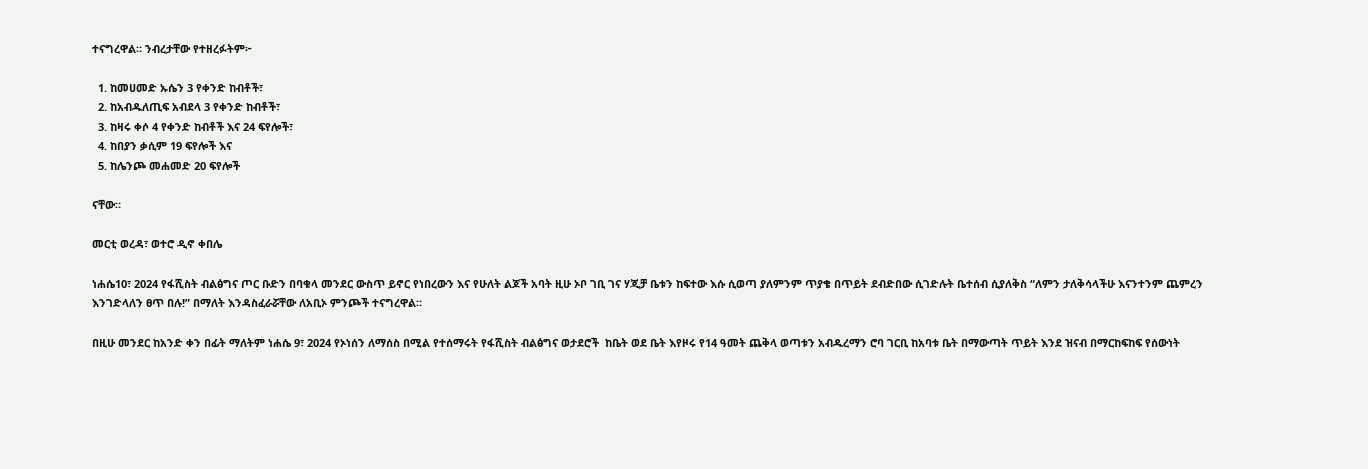ተናግረዋል። ንብረታቸው የተዘረፉትም፦

  1. ከመሀመድ ኡሴን 3 የቀንድ ከብቶች፣
  2. ከአብዱለጢፍ አብደላ 3 የቀንድ ከብቶች፣
  3. ከዛሩ ቀሶ 4 የቀንድ ከብቶች እና 24 ፍየሎች፣
  4. ከበያን ቃሲም 19 ፍየሎች እና
  5. ከሌንጮ መሐመድ 20 ፍየሎች

ናቸው።

መርቲ ወረዳ፣ ወተሮ ዲኖ ቀበሌ

ነሐሴ10፣ 2024 የፋሺስት ብልፅግና ጦር ቡድን በባቁላ መንደር ውስጥ ይኖር የነበረውን እና የሁለት ልጆች አባት ዚሁ ኦቦ ገቢ ገና ሃጂቻ ቤቱን ከፍተው እሱ ሲወጣ ያለምንም ጥያቄ በጥይት ደብድበው ሲገድሉት ቤተሰብ ሲያለቅስ “ለምን ታለቅሳላችሁ እናንተንም ጨምረን እንገድላለን ፀጥ በሉ!” በማለት እንዳስፈራሯቸው ለአቢኦ ምንጮች ተናግረዋል።

በዚሁ መንደር ከአንድ ቀን በፊት ማለትም ነሐሴ 9፣ 2024 የኦነሰን ለማሰስ በሚል የተሰማሩት የፋሺስት ብልፅግና ወታደሮች  ከቤት ወደ ቤት እየዞሩ የ14 ዓመት ጨቅላ ወጣቱን አብዱረማን ሮባ ገርቢ ከአባቱ ቤት በማውጣት ጥይት እንደ ዝናብ በማርከፍከፍ የሰውነት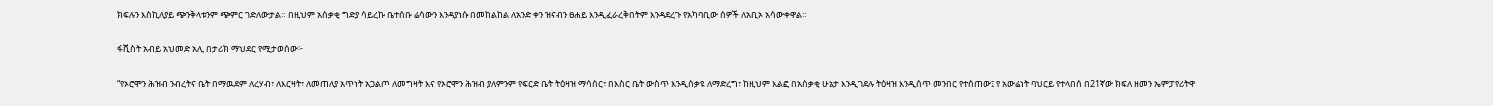ክፍሉን እስኪለያይ ጭንቅላቱንም ጭምር ገድለውታል። በዚህም አሰቃቂ ግድያ ሳይረኩ ቤተሰቡ ሬሳውን እንዳያነሱ በመከልከል ለአንድ ቀን ዝናብን ፀሐይ እንዲፈራረቅበትም እንዳደረጉ የአካባቢው ሰዎች ለአቢኦ አሳውቀዋል።

ፋሺስት አብይ አህመድ አሊ በታሪክ ማህደር የሚታወሰው፦

“የኦሮሞን ሕዝብ ንብረትና ቤት በማዉደም ለረሃብ፣ ለእርዛት፣ ለመጠለያ አጥነት አጋልጦ ለመግዛት እና የኦሮሞን ሕዝብ ያለምንም የፍርድ ቤት ትዕዛዝ ማሳሰር፣ በእስር ቤት ውስጥ እንዲሰቃዩ ለማድረግ፣ ከዚህም እልፎ በአሰቃቂ ሁኔታ እንዲገደሉ ትዕዛዝ እንዲሰጥ መንበር የተሰጠው፤ የ አውሬነት ባህርይ የተላበሰ በ21ኛው ክፍለ ዘመን ኤምፓየሪትዋ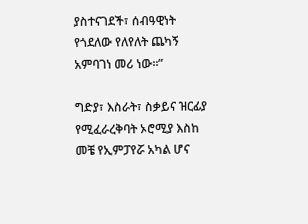ያስተናገደች፣ ሰብዓዊነት የጎደለው የለየለት ጨካኝ አምባገነ መሪ ነው።”

ግድያ፣ እስራት፣ ስቃይና ዝርፊያ የሚፈራረቅባት ኦሮሚያ እስከ መቼ የኢምፓየሯ አካል ሆና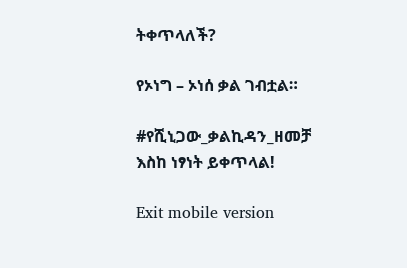ትቀጥላለች?

የኦነግ – ኦነሰ ቃል ገብቷል።

#የሺኒጋው_ቃልኪዳን_ዘመቻ እስከ ነፃነት ይቀጥላል!

Exit mobile version